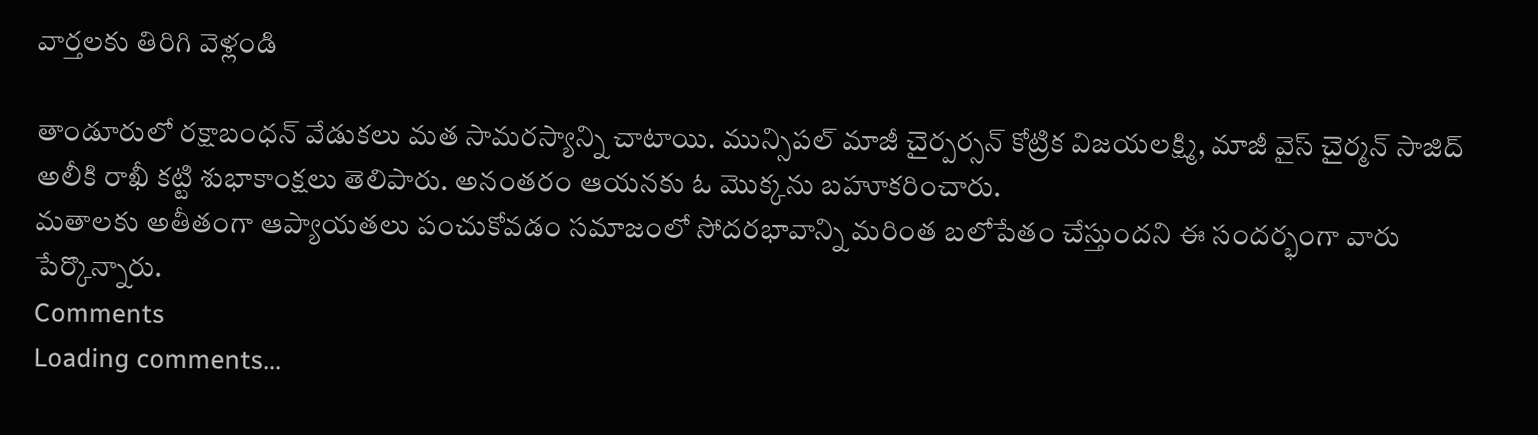వార్తలకు తిరిగి వెళ్లండి

తాండూరులో రక్షాబంధన్ వేడుకలు మత సామరస్యాన్ని చాటాయి. మున్సిపల్ మాజీ చైర్పర్సన్ కోట్రిక విజయలక్ష్మి, మాజీ వైస్ చైర్మన్ సాజిద్ అలీకి రాఖీ కట్టి శుభాకాంక్షలు తెలిపారు. అనంతరం ఆయనకు ఓ మొక్కను బహూకరించారు.
మతాలకు అతీతంగా ఆప్యాయతలు పంచుకోవడం సమాజంలో సోదరభావాన్ని మరింత బలోపేతం చేస్తుందని ఈ సందర్భంగా వారు పేర్కొన్నారు.
Comments
Loading comments...